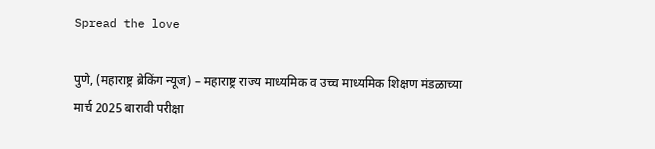Spread the love

पुणे, (महाराष्ट्र ब्रेकिंग न्यूज) – महाराष्ट्र राज्य माध्यमिक व उच्च माध्यमिक शिक्षण मंडळाच्या मार्च 2025 बारावी परीक्षा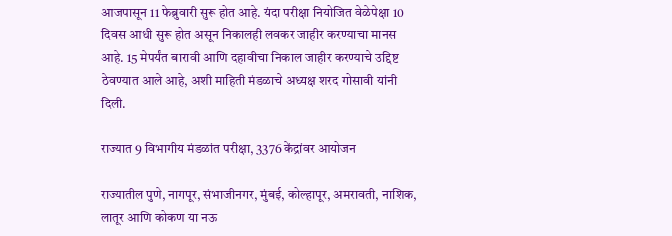आजपासून 11 फेब्रुवारी सुरू होत आहे. यंदा परीक्षा नियोजित वेळेपेक्षा 10 दिवस आधी सुरू होत असून निकालही लवकर जाहीर करण्याचा मानस आहे. 15 मेपर्यंत बारावी आणि दहावीचा निकाल जाहीर करण्याचे उद्दिष्ट ठेवण्यात आले आहे, अशी माहिती मंडळाचे अध्यक्ष शरद गोसावी यांनी दिली.

राज्यात 9 विभागीय मंडळांत परीक्षा, 3376 केंद्रांवर आयोजन

राज्यातील पुणे, नागपूर, संभाजीनगर, मुंबई, कोल्हापूर, अमरावती, नाशिक, लातूर आणि कोकण या नऊ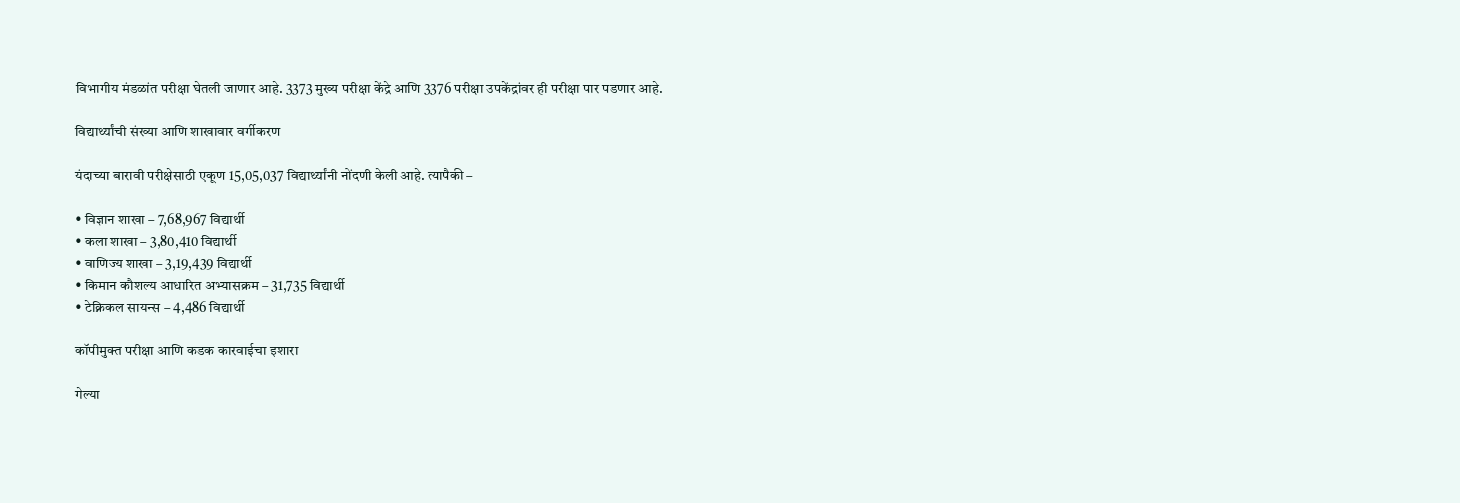विभागीय मंडळांत परीक्षा घेतली जाणार आहे. 3373 मुख्य परीक्षा केंद्रे आणि 3376 परीक्षा उपकेंद्रांवर ही परीक्षा पार पडणार आहे.

विद्यार्थ्यांची संख्या आणि शाखावार वर्गीकरण

यंदाच्या बारावी परीक्षेसाठी एकूण 15,05,037 विद्यार्थ्यांनी नोंदणी केली आहे. त्यापैकी –

• विज्ञान शाखा – 7,68,967 विद्यार्थी
• कला शाखा – 3,80,410 विद्यार्थी
• वाणिज्य शाखा – 3,19,439 विद्यार्थी
• किमान कौशल्य आधारित अभ्यासक्रम – 31,735 विद्यार्थी
• टेक्निकल सायन्स – 4,486 विद्यार्थी

कॉपीमुक्त परीक्षा आणि कडक कारवाईचा इशारा

गेल्या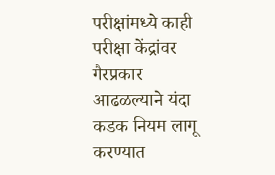परीक्षांमध्ये काही परीक्षा केंद्रांवर गैरप्रकार आढळल्याने यंदा कडक नियम लागू करण्यात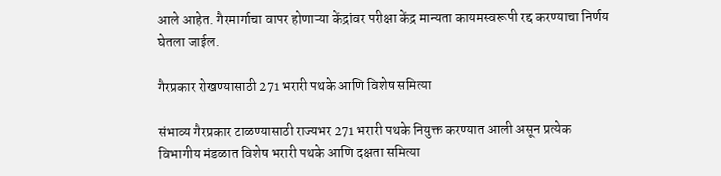आले आहेत. गैरमार्गाचा वापर होणाऱ्या केंद्रांवर परीक्षा केंद्र मान्यता कायमस्वरूपी रद्द करण्याचा निर्णय घेतला जाईल.

गैरप्रकार रोखण्यासाठी 271 भरारी पथके आणि विशेष समित्या

संभाव्य गैरप्रकार टाळण्यासाठी राज्यभर 271 भरारी पथके नियुक्त करण्यात आली असून प्रत्येक विभागीय मंडळात विशेष भरारी पथके आणि दक्षता समित्या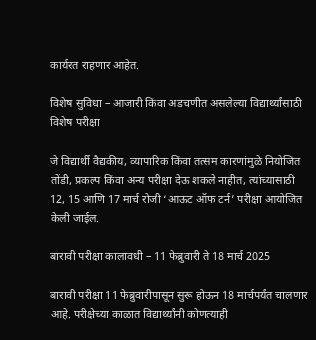कार्यरत राहणार आहेत.

विशेष सुविधा – आजारी किंवा अडचणीत असलेल्या विद्यार्थ्यांसाठी विशेष परीक्षा

जे विद्यार्थी वैद्यकीय, व्यापारिक किंवा तत्सम कारणांमुळे नियोजित तोंडी, प्रकल्प किंवा अन्य परीक्षा देऊ शकले नाहीत, त्यांच्यासाठी 12, 15 आणि 17 मार्च रोजी ‘आऊट ऑफ टर्न’ परीक्षा आयोजित केली जाईल.

बारावी परीक्षा कालावधी – 11 फेब्रुवारी ते 18 मार्च 2025

बारावी परीक्षा 11 फेब्रुवारीपासून सुरू होऊन 18 मार्चपर्यंत चालणार आहे. परीक्षेच्या काळात विद्यार्थ्यांनी कोणत्याही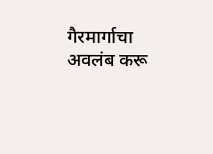गैरमार्गाचा अवलंब करू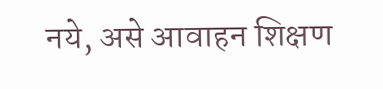नये, असे आवाहन शिक्षण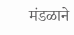मंडळाने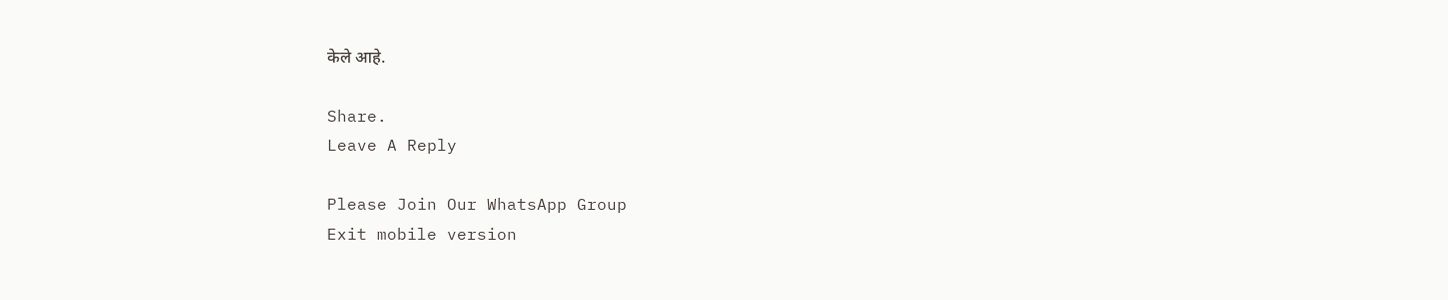केले आहे.

Share.
Leave A Reply

Please Join Our WhatsApp Group
Exit mobile version